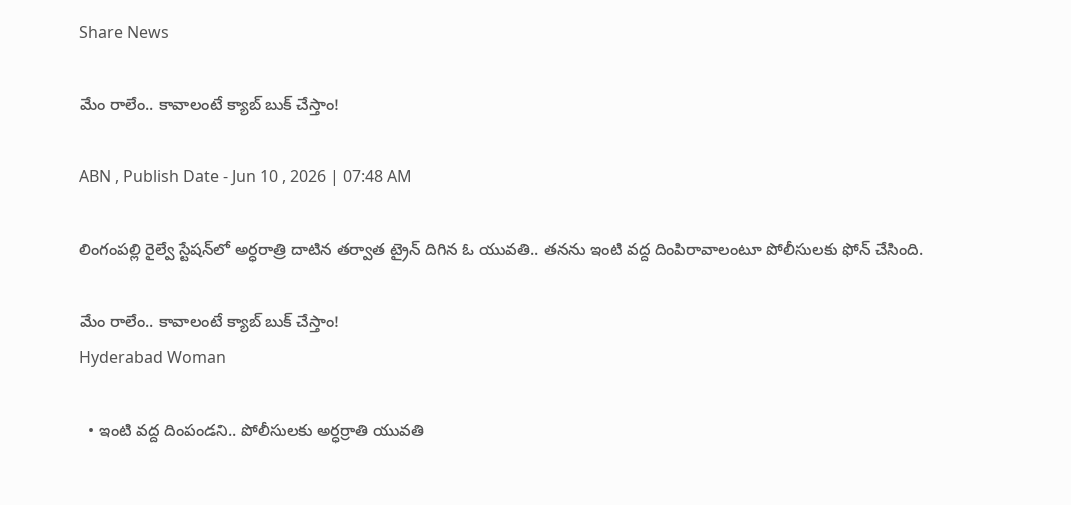Share News

మేం రాలేం.. కావాలంటే క్యాబ్‌ బుక్‌ చేస్తాం!

ABN , Publish Date - Jun 10 , 2026 | 07:48 AM

లింగంపల్లి రైల్వే స్టేషన్‌లో అర్ధరాత్రి దాటిన తర్వాత ట్రైన్‌ దిగిన ఓ యువతి.. తనను ఇంటి వద్ద దింపిరావాలంటూ పోలీసులకు ఫోన్‌ చేసింది.

మేం రాలేం.. కావాలంటే క్యాబ్‌ బుక్‌ చేస్తాం!
Hyderabad Woman

  • ఇంటి వద్ద దింపండని.. పోలీసులకు అర్ధర్రాతి యువతి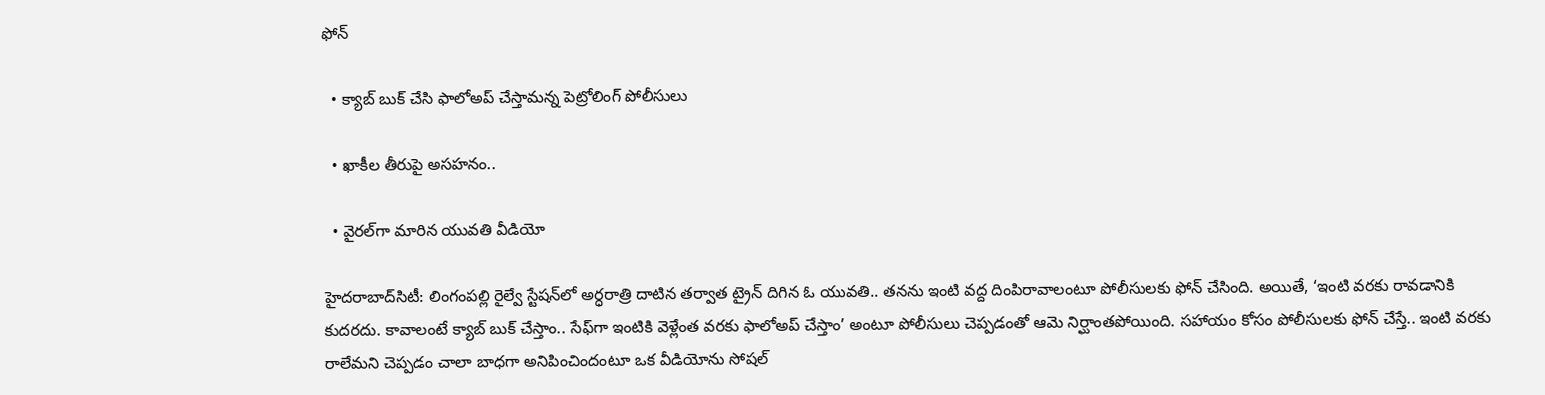ఫోన్‌

  • క్యాబ్‌ బుక్‌ చేసి ఫాలోఅప్‌ చేస్తామన్న పెట్రోలింగ్‌ పోలీసులు

  • ఖాకీల తీరుపై అసహనం..

  • వైరల్‌గా మారిన యువతి వీడియో

హైదరాబాద్‌సిటీ: లింగంపల్లి రైల్వే స్టేషన్‌లో అర్ధరాత్రి దాటిన తర్వాత ట్రైన్‌ దిగిన ఓ యువతి.. తనను ఇంటి వద్ద దింపిరావాలంటూ పోలీసులకు ఫోన్‌ చేసింది. అయితే, ‘ఇంటి వరకు రావడానికి కుదరదు. కావాలంటే క్యాబ్‌ బుక్‌ చేస్తాం.. సేఫ్‌గా ఇంటికి వెళ్లేంత వరకు ఫాలోఅప్‌ చేస్తాం’ అంటూ పోలీసులు చెప్పడంతో ఆమె నిర్ఘాంతపోయింది. సహాయం కోసం పోలీసులకు ఫోన్‌ చేస్తే.. ఇంటి వరకు రాలేమని చెప్పడం చాలా బాధగా అనిపించిందంటూ ఒక వీడియోను సోషల్‌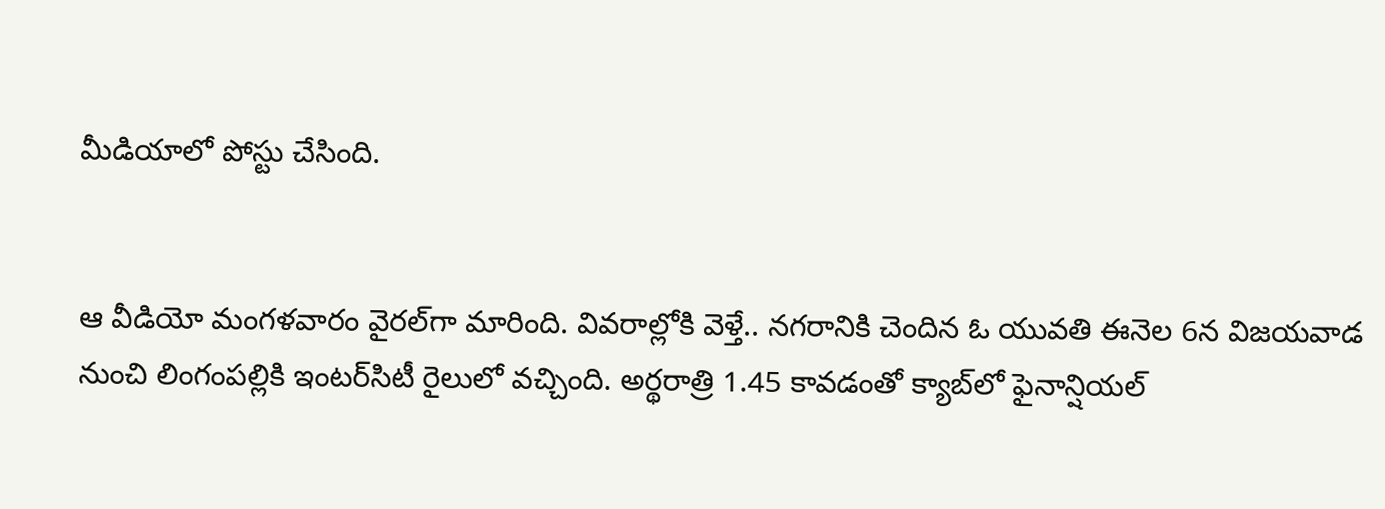మీడియాలో పోస్టు చేసింది.


ఆ వీడియో మంగళవారం వైరల్‌గా మారింది. వివరాల్లోకి వెళ్తే.. నగరానికి చెందిన ఓ యువతి ఈనెల 6న విజయవాడ నుంచి లింగంపల్లికి ఇంటర్‌సిటీ రైలులో వచ్చింది. అర్థరాత్రి 1.45 కావడంతో క్యాబ్‌లో ఫైనాన్షియల్‌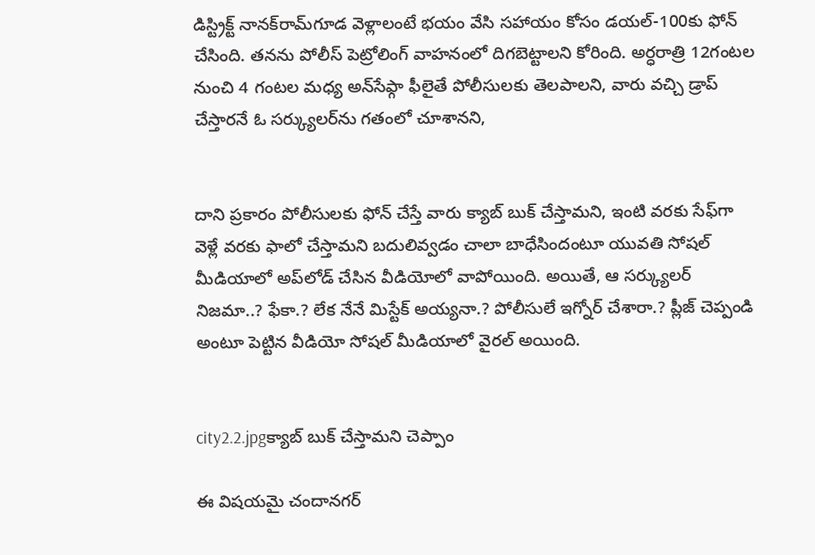డిస్ట్రిక్ట్‌ నానక్‌రామ్‌గూడ వెళ్లాలంటే భయం వేసి సహాయం కోసం డయల్‌-100కు ఫోన్‌ చేసింది. తనను పోలీస్‌ పెట్రోలింగ్‌ వాహనంలో దిగబెట్టాలని కోరింది. అర్ధరాత్రి 12గంటల నుంచి 4 గంటల మధ్య అన్‌సేఫ్గా ఫీలైతే పోలీసులకు తెలపాలని, వారు వచ్చి డ్రాప్‌ చేస్తారనే ఓ సర్క్యులర్‌ను గతంలో చూశానని,


దాని ప్రకారం పోలీసులకు ఫోన్‌ చేస్తే వారు క్యాబ్‌ బుక్‌ చేస్తామని, ఇంటి వరకు సేఫ్‌గా వెళ్లే వరకు ఫాలో చేస్తామని బదులివ్వడం చాలా బాధేసిందంటూ యువతి సోషల్‌ మీడియాలో అప్‌లోడ్‌ చేసిన వీడియోలో వాపోయింది. అయితే, ఆ సర్క్యులర్‌ నిజమా..? ఫేకా.? లేక నేనే మిస్టేక్‌ అయ్యనా.? పోలీసులే ఇగ్నోర్‌ చేశారా.? ప్లీజ్‌ చెప్పండి అంటూ పెట్టిన వీడియో సోషల్‌ మీడియాలో వైరల్‌ అయింది.


city2.2.jpgక్యాబ్‌ బుక్‌ చేస్తామని చెప్పాం

ఈ విషయమై చందానగర్‌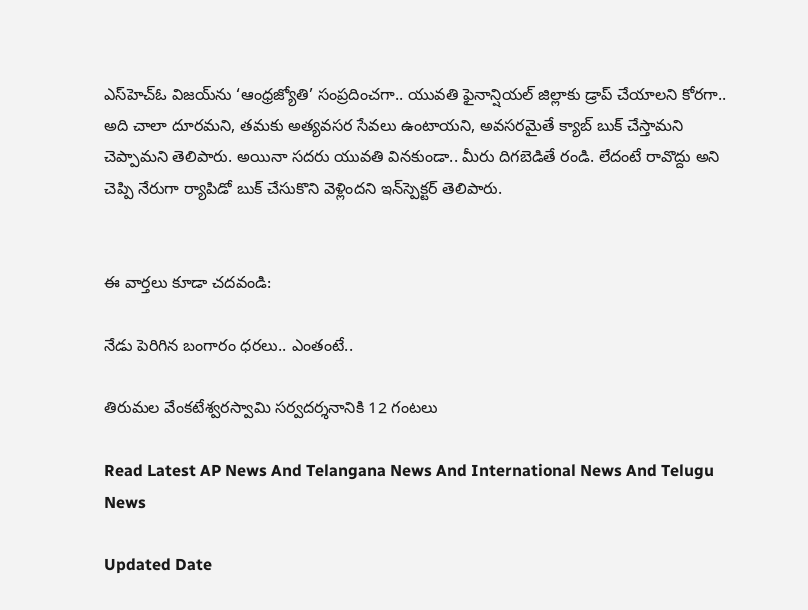ఎస్‌హెచ్‌ఓ విజయ్‌ను ‘ఆంధ్రజ్యోతి’ సంప్రదించగా.. యువతి ఫైనాన్షియల్‌ జిల్లాకు డ్రాప్‌ చేయాలని కోరగా.. అది చాలా దూరమని, తమకు అత్యవసర సేవలు ఉంటాయని, అవసరమైతే క్యాబ్‌ బుక్‌ చేస్తామని చెప్పామని తెలిపారు. అయినా సదరు యువతి వినకుండా.. మీరు దిగబెడితే రండి. లేదంటే రావొద్దు అని చెప్పి నేరుగా ర్యాపిడో బుక్‌ చేసుకొని వెళ్లిందని ఇన్‌స్పెక్టర్‌ తెలిపారు.


ఈ వార్తలు కూడా చదవండి:

నేడు పెరిగిన బంగారం ధరలు.. ఎంతంటే..

తిరుమల వేంకటేశ్వరస్వామి సర్వదర్శనానికి 12 గంటలు

Read Latest AP News And Telangana News And International News And Telugu News

Updated Date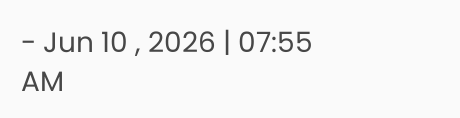- Jun 10 , 2026 | 07:55 AM